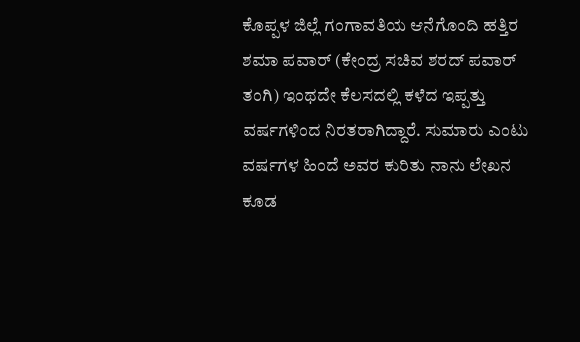ಕೊಪ್ಪಳ ಜಿಲ್ಲೆ ಗಂಗಾವತಿಯ ಆನೆಗೊಂದಿ ಹತ್ತಿರ ಶಮಾ ಪವಾರ್ (ಕೇಂದ್ರ ಸಚಿವ ಶರದ್ ಪವಾರ್ ತಂಗಿ) ಇಂಥದೇ ಕೆಲಸದಲ್ಲಿ ಕಳೆದ ಇಪ್ಪತ್ತು ವರ್ಷಗಳಿಂದ ನಿರತರಾಗಿದ್ದಾರೆ. ಸುಮಾರು ಎಂಟು ವರ್ಷಗಳ ಹಿಂದೆ ಅವರ ಕುರಿತು ನಾನು ಲೇಖನ ಕೂಡ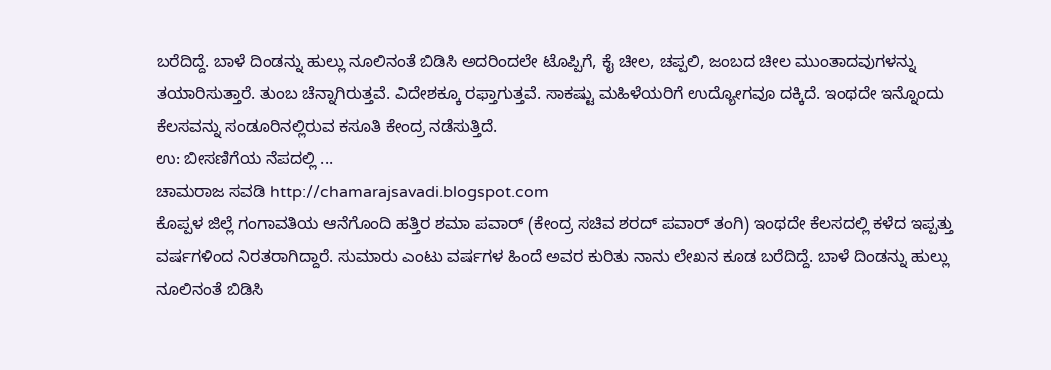ಬರೆದಿದ್ದೆ. ಬಾಳೆ ದಿಂಡನ್ನು ಹುಲ್ಲು ನೂಲಿನಂತೆ ಬಿಡಿಸಿ ಅದರಿಂದಲೇ ಟೊಪ್ಪಿಗೆ, ಕೈ ಚೀಲ, ಚಪ್ಪಲಿ, ಜಂಬದ ಚೀಲ ಮುಂತಾದವುಗಳನ್ನು ತಯಾರಿಸುತ್ತಾರೆ. ತುಂಬ ಚೆನ್ನಾಗಿರುತ್ತವೆ. ವಿದೇಶಕ್ಕೂ ರಫ್ತಾಗುತ್ತವೆ. ಸಾಕಷ್ಟು ಮಹಿಳೆಯರಿಗೆ ಉದ್ಯೋಗವೂ ದಕ್ಕಿದೆ. ಇಂಥದೇ ಇನ್ನೊಂದು ಕೆಲಸವನ್ನು ಸಂಡೂರಿನಲ್ಲಿರುವ ಕಸೂತಿ ಕೇಂದ್ರ ನಡೆಸುತ್ತಿದೆ.
ಉ: ಬೀಸಣಿಗೆಯ ನೆಪದಲ್ಲಿ ...
ಚಾಮರಾಜ ಸವಡಿ http://chamarajsavadi.blogspot.com
ಕೊಪ್ಪಳ ಜಿಲ್ಲೆ ಗಂಗಾವತಿಯ ಆನೆಗೊಂದಿ ಹತ್ತಿರ ಶಮಾ ಪವಾರ್ (ಕೇಂದ್ರ ಸಚಿವ ಶರದ್ ಪವಾರ್ ತಂಗಿ) ಇಂಥದೇ ಕೆಲಸದಲ್ಲಿ ಕಳೆದ ಇಪ್ಪತ್ತು ವರ್ಷಗಳಿಂದ ನಿರತರಾಗಿದ್ದಾರೆ. ಸುಮಾರು ಎಂಟು ವರ್ಷಗಳ ಹಿಂದೆ ಅವರ ಕುರಿತು ನಾನು ಲೇಖನ ಕೂಡ ಬರೆದಿದ್ದೆ. ಬಾಳೆ ದಿಂಡನ್ನು ಹುಲ್ಲು ನೂಲಿನಂತೆ ಬಿಡಿಸಿ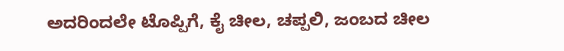ಅದರಿಂದಲೇ ಟೊಪ್ಪಿಗೆ, ಕೈ ಚೀಲ, ಚಪ್ಪಲಿ, ಜಂಬದ ಚೀಲ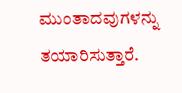ಮುಂತಾದವುಗಳನ್ನು ತಯಾರಿಸುತ್ತಾರೆ.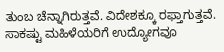ತುಂಬ ಚೆನ್ನಾಗಿರುತ್ತವೆ. ವಿದೇಶಕ್ಕೂ ರಫ್ತಾಗುತ್ತವೆ. ಸಾಕಷ್ಟು ಮಹಿಳೆಯರಿಗೆ ಉದ್ಯೋಗವೂ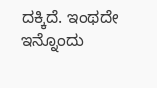ದಕ್ಕಿದೆ. ಇಂಥದೇ ಇನ್ನೊಂದು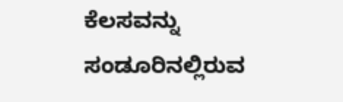ಕೆಲಸವನ್ನು ಸಂಡೂರಿನಲ್ಲಿರುವ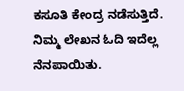ಕಸೂತಿ ಕೇಂದ್ರ ನಡೆಸುತ್ತಿದೆ.
ನಿಮ್ಮ ಲೇಖನ ಓದಿ ಇದೆಲ್ಲ ನೆನಪಾಯಿತು.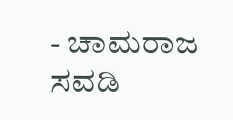- ಚಾಮರಾಜ ಸವಡಿ